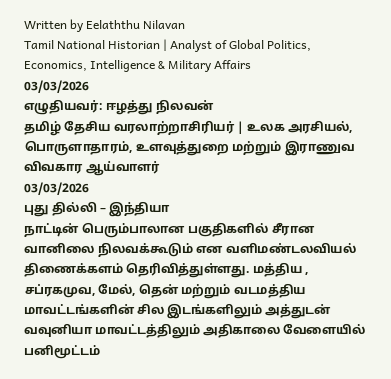Written by Eelaththu Nilavan
Tamil National Historian | Analyst of Global Politics, Economics, Intelligence & Military Affairs
03/03/2026
எழுதியவர்: ஈழத்து நிலவன்
தமிழ் தேசிய வரலாற்றாசிரியர் | உலக அரசியல், பொருளாதாரம், உளவுத்துறை மற்றும் இராணுவ விவகார ஆய்வாளர்
03/03/2026
புது தில்லி – இந்தியா
நாட்டின் பெரும்பாலான பகுதிகளில் சீரான வானிலை நிலவக்கூடும் என வளிமண்டலவியல் திணைக்களம் தெரிவித்துள்ளது. மத்திய , சப்ரகமுவ, மேல், தென் மற்றும் வடமத்திய மாவட்டங்களின் சில இடங்களிலும் அத்துடன் வவுனியா மாவட்டத்திலும் அதிகாலை வேளையில் பனிமூட்டம்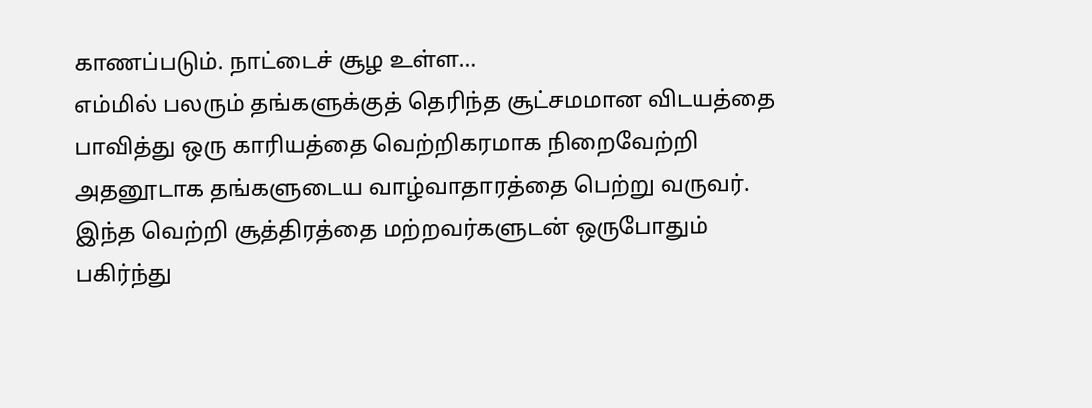காணப்படும். நாட்டைச் சூழ உள்ள…
எம்மில் பலரும் தங்களுக்குத் தெரிந்த சூட்சமமான விடயத்தை பாவித்து ஒரு காரியத்தை வெற்றிகரமாக நிறைவேற்றி அதனூடாக தங்களுடைய வாழ்வாதாரத்தை பெற்று வருவர். இந்த வெற்றி சூத்திரத்தை மற்றவர்களுடன் ஒருபோதும் பகிர்ந்து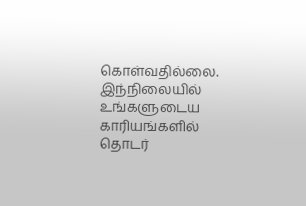கொள்வதில்லை. இந்நிலையில் உங்களுடைய காரியங்களில் தொடர்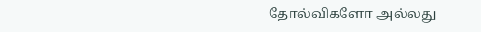தோல்விகளோ அல்லது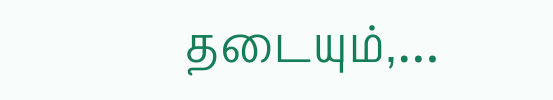தடையும்,…